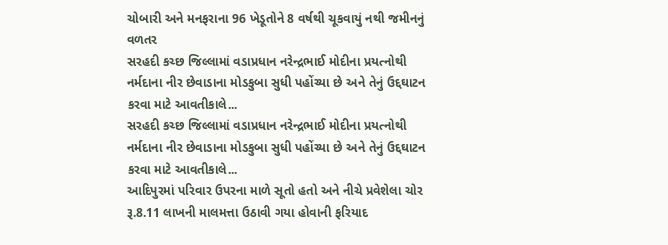ચોબારી અને મનફરાના 96 ખેડૂતોને 8 વર્ષથી ચૂકવાયું નથી જમીનનું વળતર
સરહદી કચ્છ જિલ્લામાં વડાપ્રધાન નરેન્દ્રભાઈ મોદીના પ્રયત્નોથી નર્મદાના નીર છેવાડાના મોડકુબા સુધી પહોંચ્યા છે અને તેનું ઉદ્દઘાટન કરવા માટે આવતીકાલે...
સરહદી કચ્છ જિલ્લામાં વડાપ્રધાન નરેન્દ્રભાઈ મોદીના પ્રયત્નોથી નર્મદાના નીર છેવાડાના મોડકુબા સુધી પહોંચ્યા છે અને તેનું ઉદ્દઘાટન કરવા માટે આવતીકાલે...
આદિપુરમાં પરિવાર ઉપરના માળે સૂતો હતો અને નીચે પ્રવેશેલા ચોર રૂ.8.11 લાખની માલમત્તા ઉઠાવી ગયા હોવાની ફરિયાદ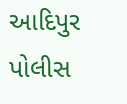આદિપુર પોલીસ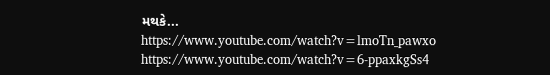મથકે...
https://www.youtube.com/watch?v=lmoTn_pawxo
https://www.youtube.com/watch?v=6-ppaxkgSs4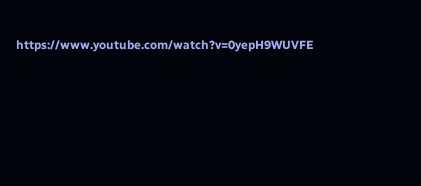https://www.youtube.com/watch?v=0yepH9WUVFE